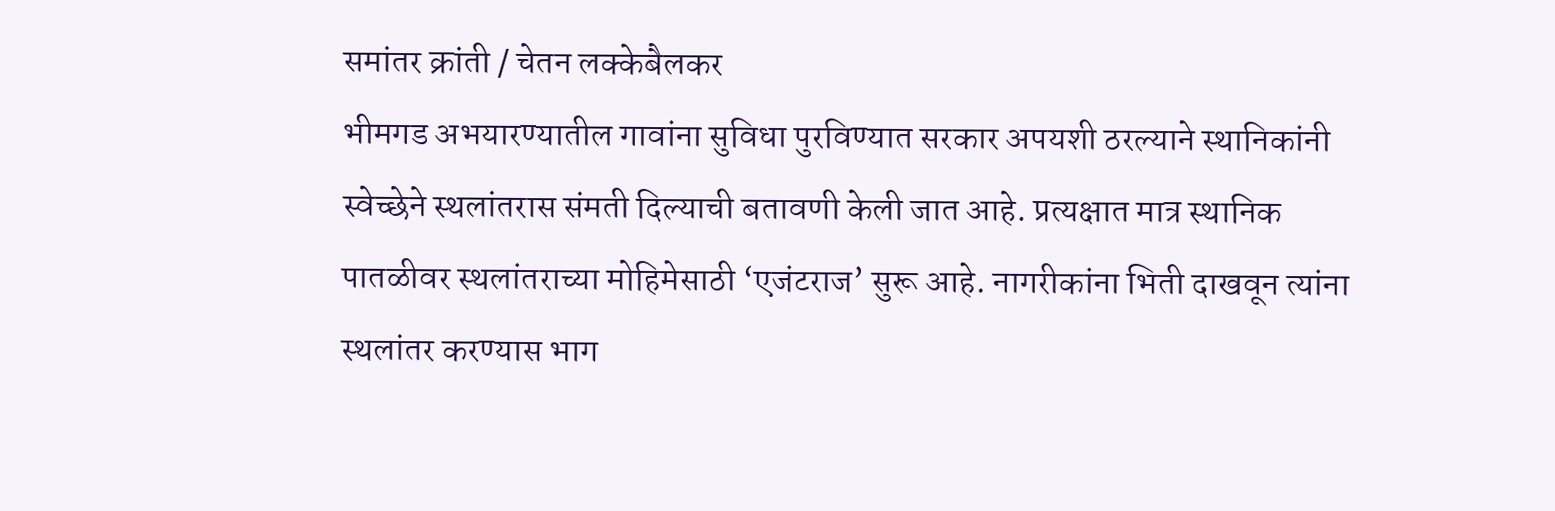समांतर क्रांती / चेतन लक्केबैलकर
भीमगड अभयारण्यातील गावांना सुविधा पुरविण्यात सरकार अपयशी ठरल्याने स्थानिकांनी स्वेच्छेने स्थलांतरास संमती दिल्याची बतावणी केली जात आहे. प्रत्यक्षात मात्र स्थानिक पातळीवर स्थलांतराच्या मोहिमेसाठी ‘एजंटराज’ सुरू आहे. नागरीकांना भिती दाखवून त्यांना स्थलांतर करण्यास भाग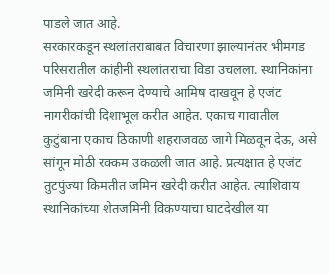पाडले जात आहे.
सरकारकडून स्थलांतराबाबत विचारणा झाल्यानंतर भीमगड परिसरातील कांहीनी स्थलांतराचा विडा उचलला. स्थानिकांना जमिनी खरेदी करून देण्याचे आमिष दाखवून हे एजंट नागरीकांची दिशाभूल करीत आहेत. एकाच गावातील कुटुंबाना एकाच ठिकाणी शहराजवळ जागे मिळवून देऊ, असे सांगून मोठी रक्कम उकळली जात आहे. प्रत्यक्षात हे एजंट तुटपुंज्या किमतीत जमिन खरेदी करीत आहेत. त्याशिवाय स्थानिकांच्या शेतजमिनी विकण्याचा घाटदेखील या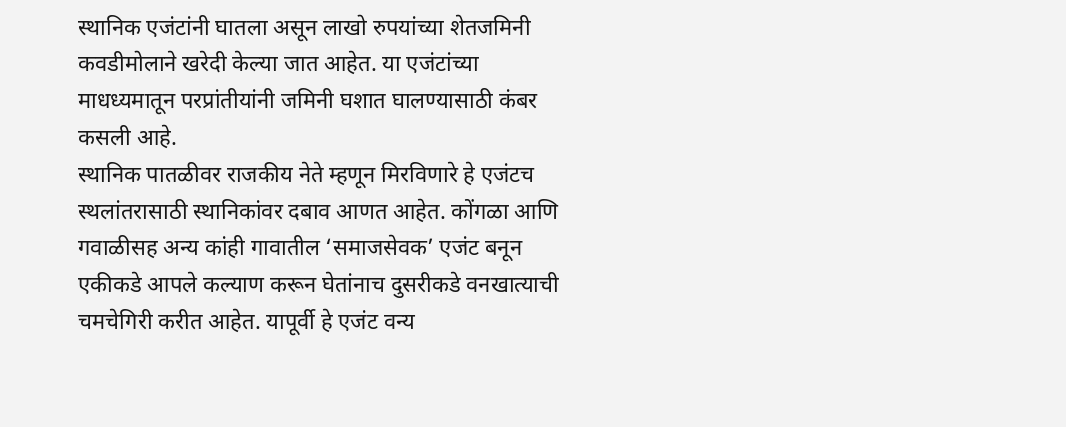स्थानिक एजंटांनी घातला असून लाखो रुपयांच्या शेतजमिनी कवडीमोलाने खरेदी केल्या जात आहेत. या एजंटांच्या माधध्यमातून परप्रांतीयांनी जमिनी घशात घालण्यासाठी कंबर कसली आहे.
स्थानिक पातळीवर राजकीय नेते म्हणून मिरविणारे हे एजंटच स्थलांतरासाठी स्थानिकांवर दबाव आणत आहेत. कोंगळा आणि गवाळीसह अन्य कांही गावातील ‘समाजसेवक’ एजंट बनून एकीकडे आपले कल्याण करून घेतांनाच दुसरीकडे वनखात्याची चमचेगिरी करीत आहेत. यापूर्वी हे एजंट वन्य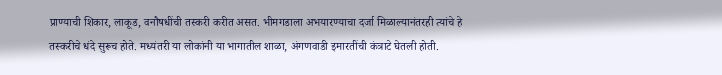प्राण्याची शिकार, लाकूड, वनौषधींची तस्करी करीत असत. भीमगडाला अभयारण्याचा दर्जा मिळाल्यानंतरही त्यांचे हे तस्करीचे धंदे सुरूच होते. मध्यंतरी या लोकांनी या भागातील शाळा, अंगणवाडी इमारतींची कंत्राटे घेतली होती.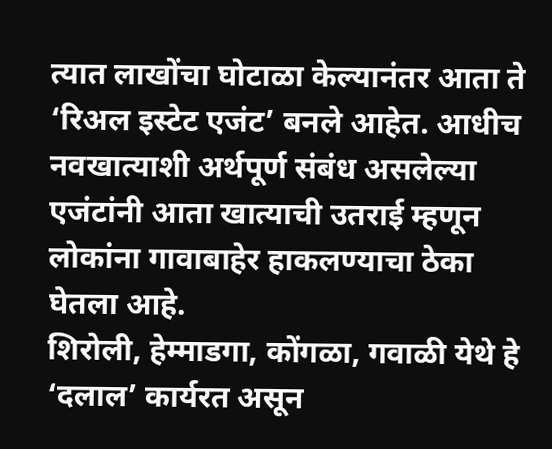त्यात लाखोंचा घोटाळा केल्यानंतर आता ते ‘रिअल इस्टेट एजंट’ बनले आहेत. आधीच नवखात्याशी अर्थपूर्ण संबंध असलेल्या एजंटांनी आता खात्याची उतराई म्हणून लोकांना गावाबाहेर हाकलण्याचा ठेका घेतला आहे.
शिरोली, हेम्माडगा, कोंगळा, गवाळी येथे हे ‘दलाल’ कार्यरत असून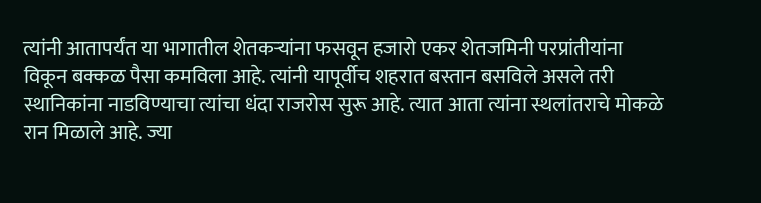त्यांनी आतापर्यंत या भागातील शेतकऱ्यांना फसवून हजारो एकर शेतजमिनी परप्रांतीयांना विकून बक्कळ पैसा कमविला आहे. त्यांनी यापूर्वीच शहरात बस्तान बसविले असले तरी स्थानिकांना नाडविण्याचा त्यांचा धंदा राजरोस सुरू आहे. त्यात आता त्यांना स्थलांतराचे मोकळे रान मिळाले आहे. ज्या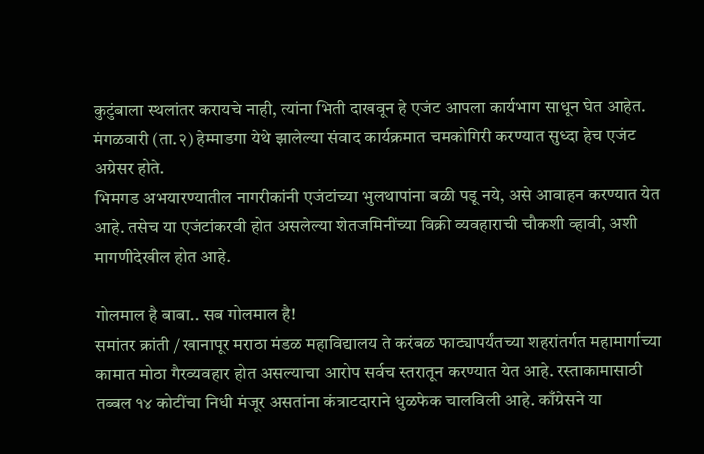कुटुंबाला स्थलांतर करायचे नाही, त्यांना भिती दाखवून हे एजंट आपला कार्यभाग साधून घेत आहेत. मंगळवारी (ता.२) हेम्माडगा येथे झालेल्या संवाद कार्यक्रमात चमकोगिरी करण्यात सुध्दा हेच एजंट अग्रेसर होते.
भिमगड अभयारण्यातील नागरीकांनी एजंटांच्या भुलथापांना बळी पडू नये, असे आवाहन करण्यात येत आहे. तसेच या एजंटांकरवी होत असलेल्या शेतजमिनींच्या विक्री व्यवहाराची चौकशी व्हावी, अशी मागणीदेखील होत आहे.

गोलमाल है बाबा.. सब गोलमाल है!
समांतर क्रांती / खानापूर मराठा मंडळ महाविद्यालय ते करंबळ फाट्यापर्यंतच्या शहरांतर्गत महामार्गाच्या कामात मोठा गैरव्यवहार होत असल्याचा आरोप सर्वच स्तरातून करण्यात येत आहे. रस्ताकामासाठी तब्बल १४ कोटींचा निधी मंजूर असतांना कंत्राटदाराने धुळफेक चालविली आहे. काँग्रेसने या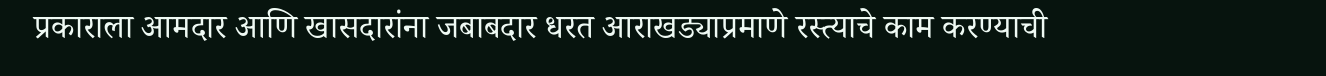प्रकाराला आमदार आणि खासदारांना जबाबदार धरत आराखड्याप्रमाणे रस्त्याचे काम करण्याची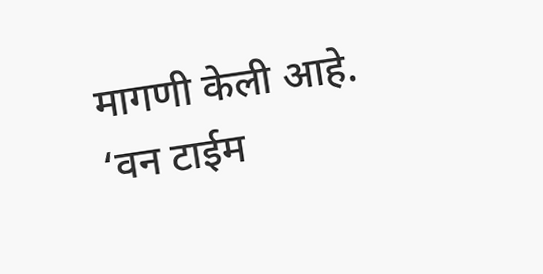मागणी केली आहे. ‘वन टाईम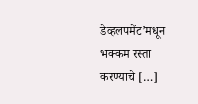डेव्हलपमेंट’मधून भक्कम रस्ता करण्याचे […]